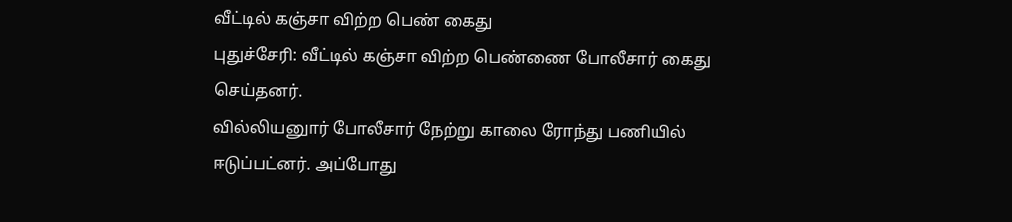வீட்டில் கஞ்சா விற்ற பெண் கைது
புதுச்சேரி: வீட்டில் கஞ்சா விற்ற பெண்ணை போலீசார் கைது செய்தனர்.
வில்லியனுார் போலீசார் நேற்று காலை ரோந்து பணியில் ஈடுப்பட்னர். அப்போது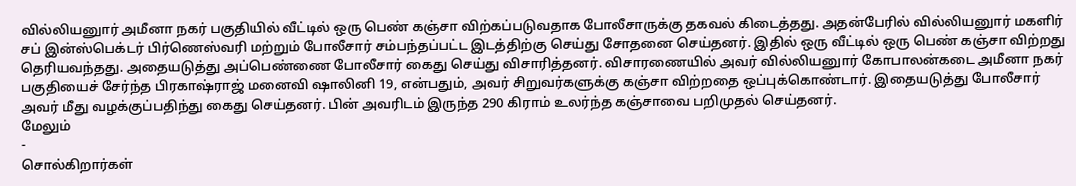வில்லியனுார் அமீனா நகர் பகுதியில் வீட்டில் ஒரு பெண் கஞ்சா விற்கப்படுவதாக போலீசாருக்கு தகவல் கிடைத்தது. அதன்பேரில் வில்லியனுார் மகளிர் சப் இன்ஸ்பெக்டர் பிர்ணெஸ்வரி மற்றும் போலீசார் சம்பந்தப்பட்ட இடத்திற்கு செய்து சோதனை செய்தனர். இதில் ஒரு வீட்டில் ஒரு பெண் கஞ்சா விற்றது தெரியவந்தது. அதையடுத்து அப்பெண்ணை போலீசார் கைது செய்து விசாரித்தனர். விசாரணையில் அவர் வில்லியனுார் கோபாலன்கடை அமீனா நகர் பகுதியைச் சேர்ந்த பிரகாஷ்ராஜ் மனைவி ஷாலினி 19, என்பதும், அவர் சிறுவர்களுக்கு கஞ்சா விற்றதை ஒப்புக்கொண்டார். இதையடுத்து போலீசார் அவர் மீது வழக்குப்பதிந்து கைது செய்தனர். பின் அவரிடம் இருந்த 290 கிராம் உலர்ந்த கஞ்சாவை பறிமுதல் செய்தனர்.
மேலும்
-
சொல்கிறார்கள்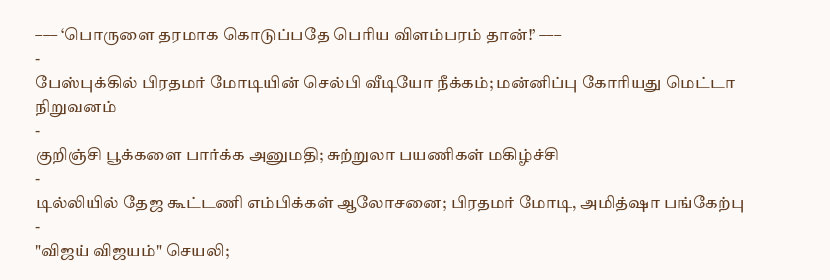––– ‘பொருளை தரமாக கொடுப்பதே பெரிய விளம்பரம் தான்!’ –––
-
பேஸ்புக்கில் பிரதமர் மோடியின் செல்பி வீடியோ நீக்கம்; மன்னிப்பு கோரியது மெட்டா நிறுவனம்
-
குறிஞ்சி பூக்களை பார்க்க அனுமதி; சுற்றுலா பயணிகள் மகிழ்ச்சி
-
டில்லியில் தேஜ கூட்டணி எம்பிக்கள் ஆலோசனை; பிரதமர் மோடி, அமித்ஷா பங்கேற்பு
-
"விஜய் விஜயம்" செயலி;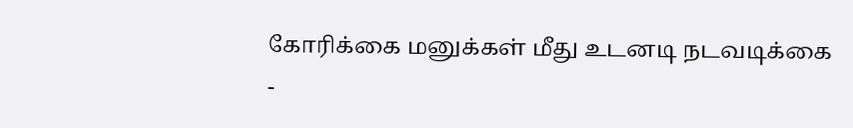கோரிக்கை மனுக்கள் மீது உடனடி நடவடிக்கை
-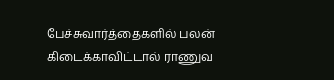பேச்சுவார்த்தைகளில் பலன் கிடைக்காவிட்டால் ராணுவ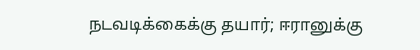நடவடிக்கைக்கு தயார்; ஈரானுக்கு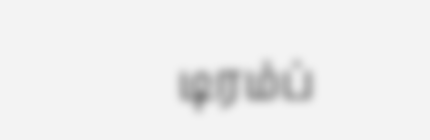டிரம்ப்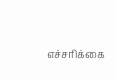எச்சரிக்கை